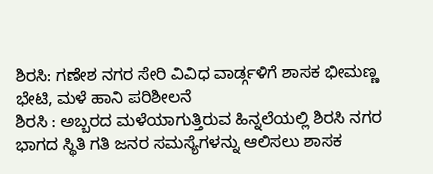ಶಿರಸಿ: ಗಣೇಶ ನಗರ ಸೇರಿ ವಿವಿಧ ವಾರ್ಡ್ಗಳಿಗೆ ಶಾಸಕ ಭೀಮಣ್ಣ ಭೇಟಿ, ಮಳೆ ಹಾನಿ ಪರಿಶೀಲನೆ
ಶಿರಸಿ : ಅಬ್ಬರದ ಮಳೆಯಾಗುತ್ತಿರುವ ಹಿನ್ನಲೆಯಲ್ಲಿ ಶಿರಸಿ ನಗರ ಭಾಗದ ಸ್ಥಿತಿ ಗತಿ ಜನರ ಸಮಸ್ಯೆಗಳನ್ನು ಆಲಿಸಲು ಶಾಸಕ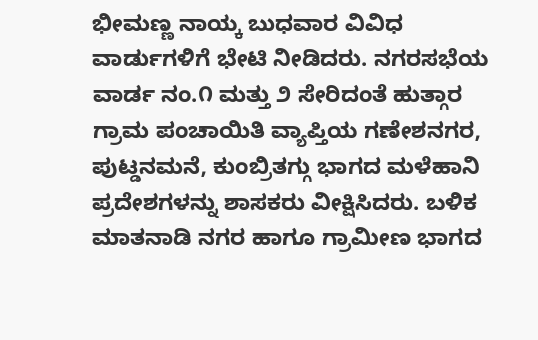ಭೀಮಣ್ಣ ನಾಯ್ಕ ಬುಧವಾರ ವಿವಿಧ ವಾರ್ಡುಗಳಿಗೆ ಭೇಟಿ ನೀಡಿದರು. ನಗರಸಭೆಯ ವಾರ್ಡ ನಂ.೧ ಮತ್ತು ೨ ಸೇರಿದಂತೆ ಹುತ್ಗಾರ ಗ್ರಾಮ ಪಂಚಾಯಿತಿ ವ್ಯಾಪ್ತಿಯ ಗಣೇಶನಗರ, ಪುಟ್ಡನಮನೆ, ಕುಂಬ್ರಿತಗ್ಗು ಭಾಗದ ಮಳೆಹಾನಿ ಪ್ರದೇಶಗಳನ್ನು ಶಾಸಕರು ವೀಕ್ಷಿಸಿದರು. ಬಳಿಕ ಮಾತನಾಡಿ ನಗರ ಹಾಗೂ ಗ್ರಾಮೀಣ ಭಾಗದ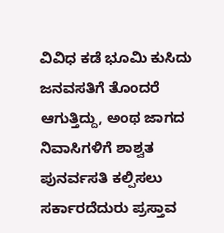ವಿವಿಧ ಕಡೆ ಭೂಮಿ ಕುಸಿದು ಜನವಸತಿಗೆ ತೊಂದರೆ ಆಗುತ್ತಿದ್ದು, ಅಂಥ ಜಾಗದ ನಿವಾಸಿಗಳಿಗೆ ಶಾಶ್ವತ ಪುನರ್ವಸತಿ ಕಲ್ಪಿಸಲು ಸರ್ಕಾರದೆದುರು ಪ್ರಸ್ತಾವ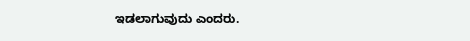ಇಡಲಾಗುವುದು ಎಂದರು.